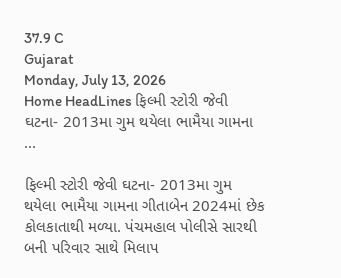37.9 C
Gujarat
Monday, July 13, 2026
Home HeadLines ફિલ્મી સ્ટોરી જેવી ઘટના- 2013મા ગુમ થયેલા ભામૈયા ગામના ...

ફિલ્મી સ્ટોરી જેવી ઘટના- 2013મા ગુમ થયેલા ભામૈયા ગામના ગીતાબેન 2024માં છેક કોલકાતાથી મળ્યા. પંચમહાલ પોલીસે સારથી બની પરિવાર સાથે મિલાપ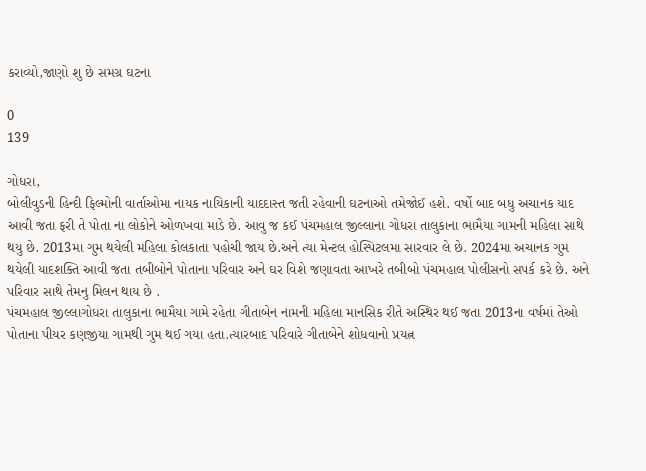કરાવ્યો,જાણો શુ છે સમગ્ર ઘટના

0
139

ગોધરા,
બોલીવુડની હિન્દી ફિલ્મોની વાર્તાઓમા નાયક નાયિકાની યાદદાસ્ત જતી રહેવાની ઘટનાઓ તમેજોઈ હશે. વર્ષો બાદ બધુ અચાનક યાદ આવી જતા ફરી તે પોતા ના લોકોને ઓળખવા માડે છે. આવુ જ કઈ પંચમહાલ જીલ્લાના ગોધરા તાલુકાના ભામૈયા ગામની મહિલા સાથે થયુ છે. 2013મા ગુમ થયેલી મહિલા કોલકાતા પહોચી જાય છે.અને ત્યા મેન્ટલ હોસ્પિટલમા સારવાર લે છે. 2024મા અચાનક ગુમ થયેલી યાદશક્તિ આવી જતા તબીબોને પોતાના પરિવાર અને ઘર વિશે જણાવતા આખરે તબીબો પંચમહાલ પોલીસનો સપર્ક કરે છે. અને પરિવાર સાથે તેમનુ મિલન થાય છે .
પંચમહાલ જીલ્લાગોધરા તાલુકાના ભામૈયા ગામે રહેતા ગીતાબેન નામની મહિલા માનસિક રીતે અસ્થિર થઈ જતા 2013ના વર્ષમાં તેઓ પોતાના પીયર કણજીયા ગામથી ગુમ થઈ ગયા હતા.ત્યારબાદ પરિવારે ગીતાબેને શોધવાનો પ્રયત્ન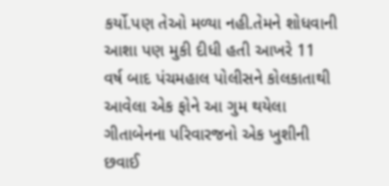કર્યો.પણ તેઓ મળ્યા નહી.તેમને શોધવાની આશા પણ મુકી દીધી હતી આખરે 11 વર્ષ બાદ પંચમહાલ પોલીસને કોલકાતાથી આવેલા એક ફોને આ ગુમ થયેલા ગીતાબેનના પરિવારજનો એક ખુશીની છવાઈ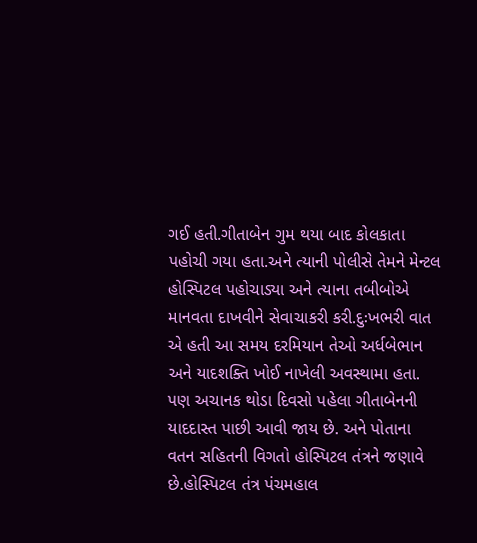ગઈ હતી.ગીતાબેન ગુમ થયા બાદ કોલકાતા પહોચી ગયા હતા.અને ત્યાની પોલીસે તેમને મેન્ટલ હોસ્પિટલ પહોચાડ્યા અને ત્યાના તબીબોએ માનવતા દાખવીને સેવાચાકરી કરી.દુઃખભરી વાત એ હતી આ સમય દરમિયાન તેઓ અર્ધબેભાન અને યાદશક્તિ ખોઈ નાખેલી અવસ્થામા હતા. પણ અચાનક થોડા દિવસો પહેલા ગીતાબેનની યાદદાસ્ત પાછી આવી જાય છે. અને પોતાના વતન સહિતની વિગતો હોસ્પિટલ તંત્રને જણાવે છે.હોસ્પિટલ તંત્ર પંચમહાલ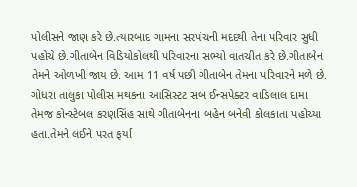પોલીસને જાણ કરે છે.ત્યારબાદ ગામના સરપંચની મદદથી તેના પરિવાર સુધી પહોચે છે.ગીતાબેન વિડિયોકોલથી પરિવારના સભ્યો વાતચીત કરે છે.ગીતાબેન તેમને ઓળખી જાય છે. આમ 11 વર્ષ પછી ગીતાબેન તેમના પરિવારને મળે છે. ગોધરા તાલુકા પોલીસ મથકના આસિસ્ટટ સબ ઈન્સપેક્ટર વાડિલાલ દામા તેમજ કોન્સ્ટેબલ કરણસિંહ સાથે ગીતાબેનના બહેન બનેવી કોલકાતા પહોચ્યા હતા.તેમને લઈને પરત ફર્યા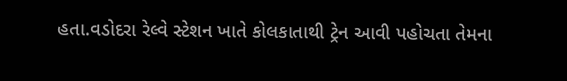હતા.વડોદરા રેલ્વે સ્ટેશન ખાતે કોલકાતાથી ટ્રેન આવી પહોચતા તેમના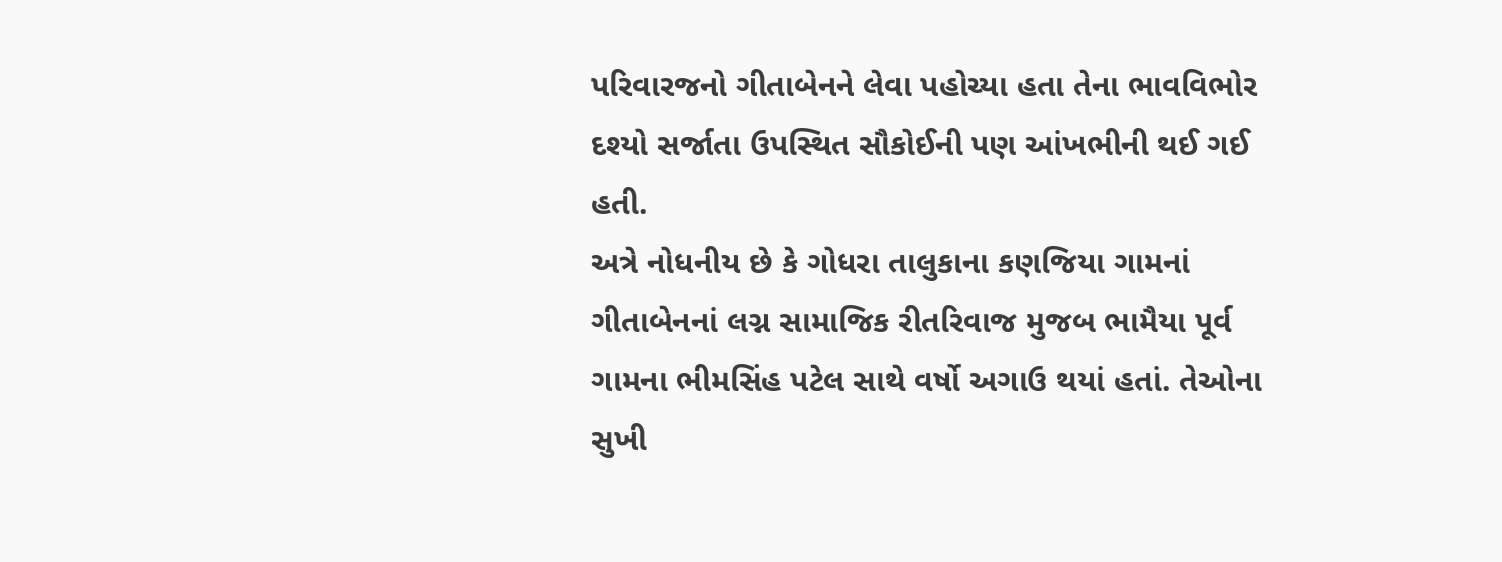પરિવારજનો ગીતાબેનને લેવા પહોચ્યા હતા તેના ભાવવિભોર દશ્યો સર્જાતા ઉપસ્થિત સૌકોઈની પણ આંખભીની થઈ ગઈ હતી.
અત્રે નોધનીય છે કે ગોધરા તાલુકાના કણજિયા ગામનાં ગીતાબેનનાં લગ્ન સામાજિક રીતરિવાજ મુજબ ભામૈયા પૂર્વ ગામના ભીમસિંહ પટેલ સાથે વર્ષો અગાઉ થયાં હતાં. તેઓના સુખી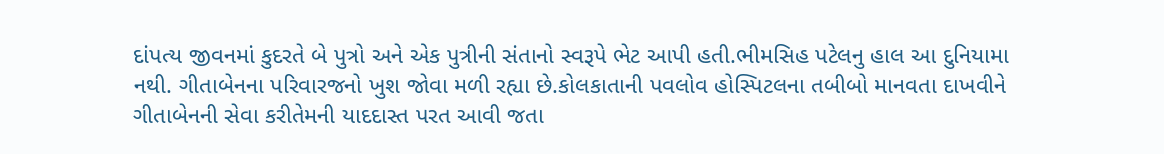દાંપત્ય જીવનમાં કુદરતે બે પુત્રો અને એક પુત્રીની સંતાનો સ્વરૂપે ભેટ આપી હતી.ભીમસિહ પટેલનુ હાલ આ દુનિયામા નથી. ગીતાબેનના પરિવારજનો ખુશ જોવા મળી રહ્યા છે.કોલકાતાની પવલોવ હોસ્પિટલના તબીબો માનવતા દાખવીને ગીતાબેનની સેવા કરીતેમની યાદદાસ્ત પરત આવી જતા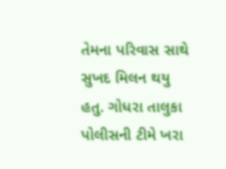તેમના પરિવાસ સાથે સુખદ મિલન થયુ હતુ. ગોધરા તાલુકા પોલીસની ટીમે ખરા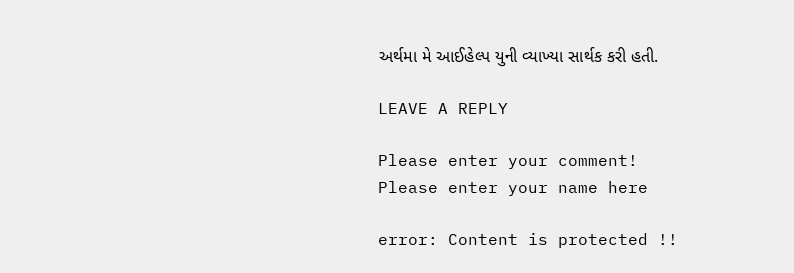અર્થમા મે આઈહેલ્પ યુની વ્યાખ્યા સાર્થક કરી હતી.

LEAVE A REPLY

Please enter your comment!
Please enter your name here

error: Content is protected !!